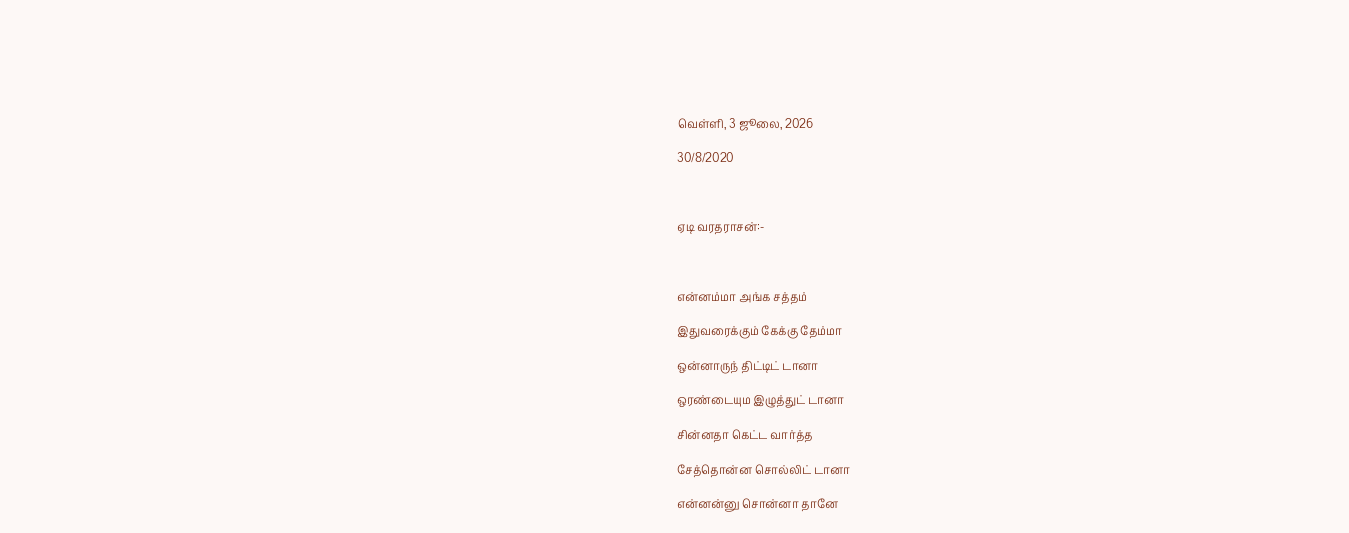வெள்ளி, 3 ஜூலை, 2026

30/8/2020



ஏடி வரதராசன்:-



என்னம்மா அங்க சத்தம்

இதுவரைக்கும் கேக்கு தேம்மா

ஒன்னாருந் திட்டிட் டானா

ஒரண்டையும இழுத்துட் டானா

சின்னதா கெட்ட வார்த்த

சேத்தொன்ன சொல்லிட் டானா

என்னன்னு சொன்னா தானே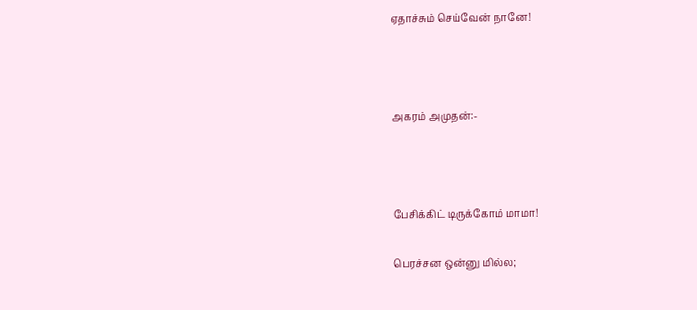ஏதாச்சும் செய்வேன் நானே!



அகரம் அமுதன்:-



பேசிக்கிட் டிருக்கோம் மாமா!

பெரச்சன ஒன்னு மில்ல;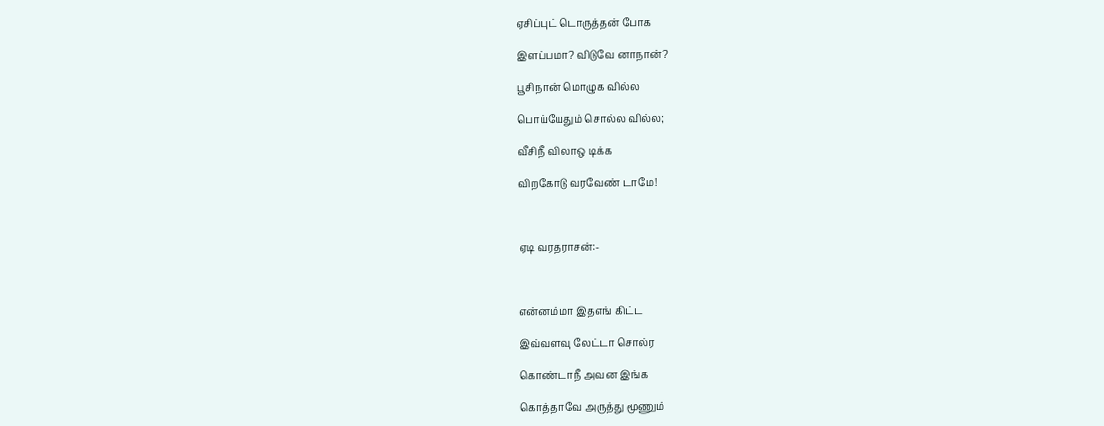ஏசிப்புட் டொருத்தன் போக

இளப்பமா? விடுவே னாநான்?

பூசிநான் மொழுக வில்ல

பொய்யேதும் சொல்ல வில்ல;

வீசிநீ விலாஒ டிக்க

விறகோடு வரவேண் டாமே!



ஏடி வரதராசன்:-



என்னம்மா இதஎங் கிட்ட

இவ்வளவு லேட்டா சொல்ர

கொண்டாநீ அவன இங்க

கொத்தாவே அருத்து மூணும்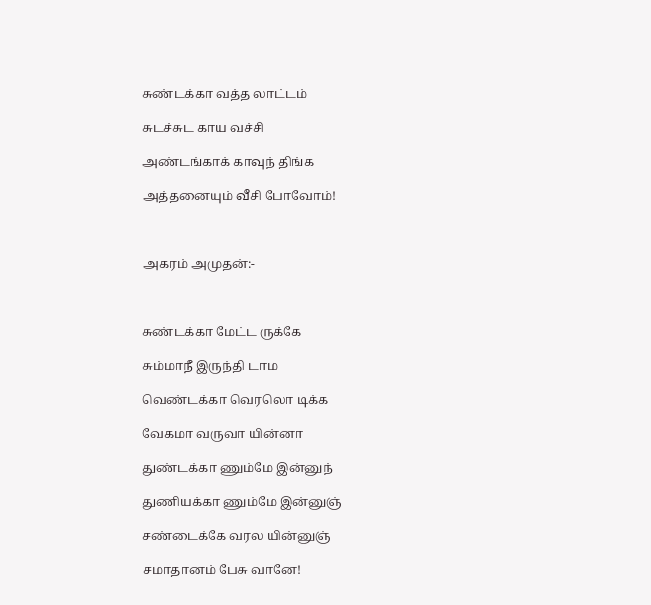சுண்டக்கா வத்த லாட்டம்

சுடச்சுட காய வச்சி

அண்டங்காக் காவுந் திங்க

அத்தனையும் வீசி போவோம்!



அகரம் அமுதன்:-



சுண்டக்கா மேட்ட ருக்கே

சும்மாநீ இருந்தி டாம

வெண்டக்கா வெரலொ டிக்க

வேகமா வருவா யின்னா

துண்டக்கா ணும்மே இன்னுந்

துணியக்கா ணும்மே இன்னுஞ்

சண்டைக்கே வரல யின்னுஞ்

சமாதானம் பேசு வானே!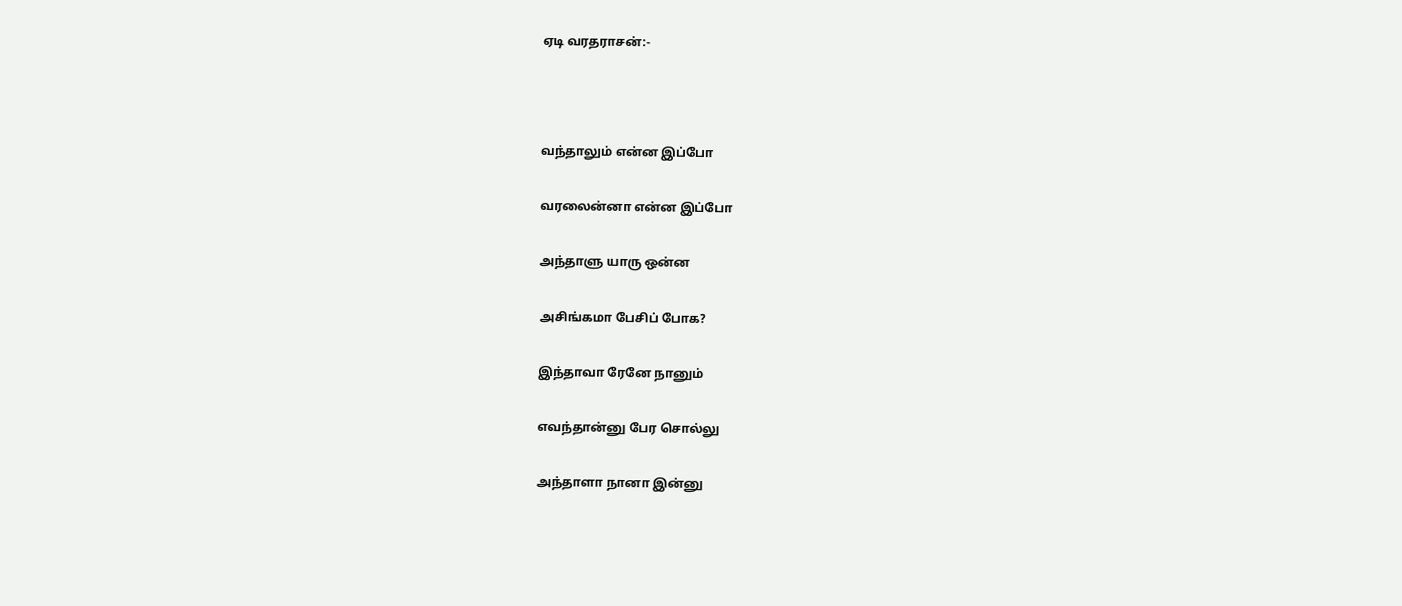ஏடி வரதராசன்:-



வந்தாலும் என்ன இப்போ

வரலைன்னா என்ன இப்போ

அந்தாளு யாரு ஒன்ன

அசிங்கமா பேசிப் போக?

இந்தாவா ரேனே நானும்

எவந்தான்னு பேர சொல்லு

அந்தாளா நானா இன்னு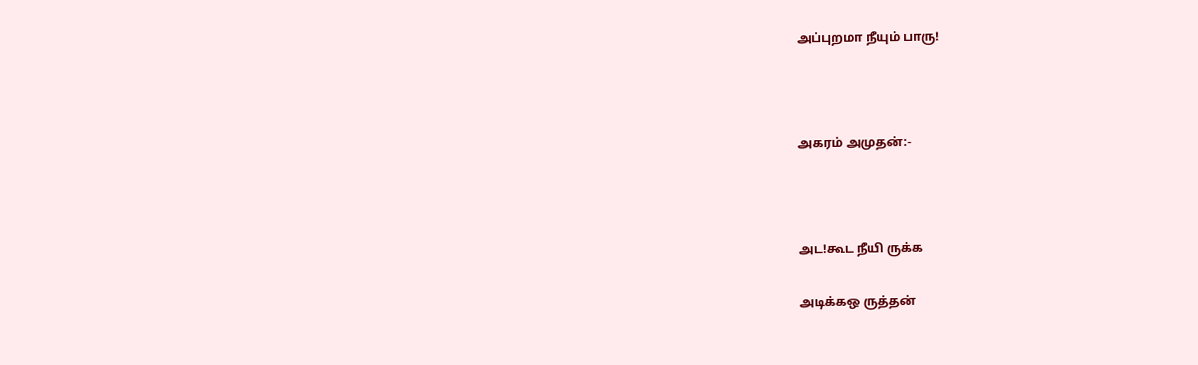அப்புறமா நீயும் பாரு!



அகரம் அமுதன்:-



அட!கூட நீயி ருக்க

அடிக்கஒ ருத்தன்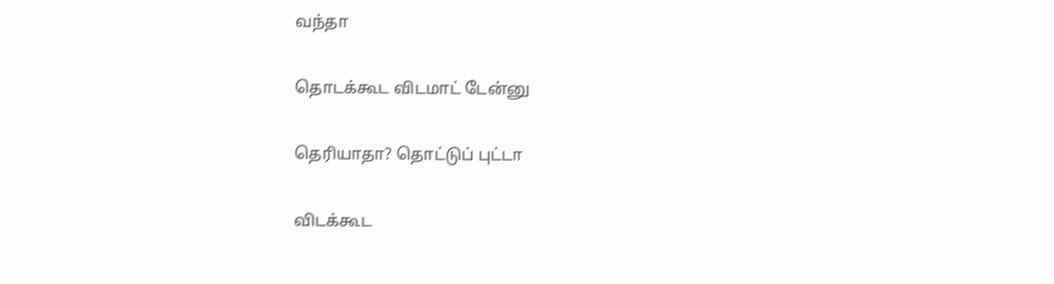வந்தா

தொடக்கூட விடமாட் டேன்னு

தெரியாதா? தொட்டுப் புட்டா

விடக்கூட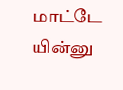மாட்டே யின்னு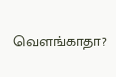வெளங்காதா?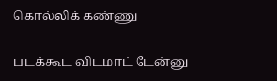கொல்லிக் கண்ணு

படக்கூட விடமாட் டேன்னு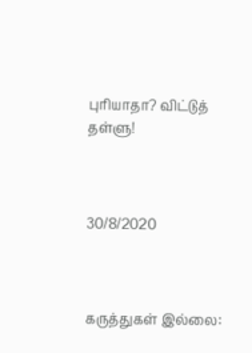புரியாதா? விட்டுத் தள்ளு!



30/8/2020



கருத்துகள் இல்லை: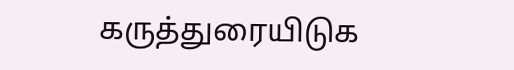கருத்துரையிடுக